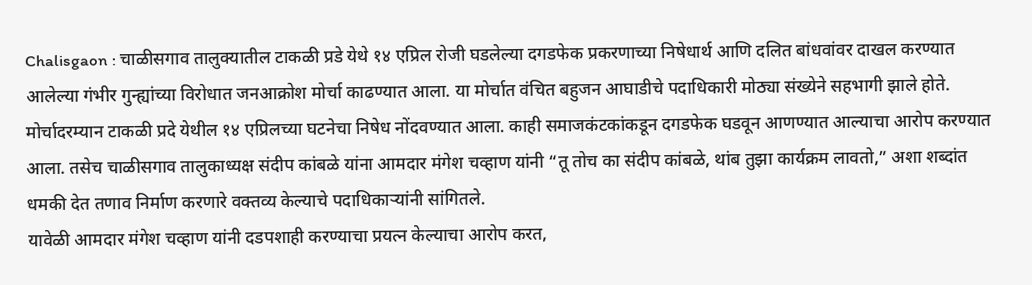Chalisgaon : चाळीसगाव तालुक्यातील टाकळी प्रडे येथे १४ एप्रिल रोजी घडलेल्या दगडफेक प्रकरणाच्या निषेधार्थ आणि दलित बांधवांवर दाखल करण्यात आलेल्या गंभीर गुन्ह्यांच्या विरोधात जनआक्रोश मोर्चा काढण्यात आला. या मोर्चात वंचित बहुजन आघाडीचे पदाधिकारी मोठ्या संख्येने सहभागी झाले होते.
मोर्चादरम्यान टाकळी प्रदे येथील १४ एप्रिलच्या घटनेचा निषेध नोंदवण्यात आला. काही समाजकंटकांकडून दगडफेक घडवून आणण्यात आल्याचा आरोप करण्यात आला. तसेच चाळीसगाव तालुकाध्यक्ष संदीप कांबळे यांना आमदार मंगेश चव्हाण यांनी “तू तोच का संदीप कांबळे, थांब तुझा कार्यक्रम लावतो,” अशा शब्दांत धमकी देत तणाव निर्माण करणारे वक्तव्य केल्याचे पदाधिकाऱ्यांनी सांगितले.
यावेळी आमदार मंगेश चव्हाण यांनी दडपशाही करण्याचा प्रयत्न केल्याचा आरोप करत,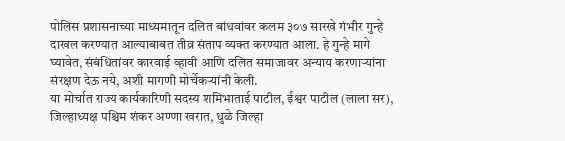पोलिस प्रशासनाच्या माध्यमातून दलित बांधवांवर कलम ३०७ सारखे गंभीर गुन्हे दाखल करण्यात आल्याबाबत तीव्र संताप व्यक्त करण्यात आला. हे गुन्हे मागे घ्यावेत, संबंधितांवर कारवाई व्हावी आणि दलित समाजावर अन्याय करणाऱ्यांना संरक्षण देऊ नये, अशी मागणी मोर्चेकऱ्यांनी केली.
या मोर्चात राज्य कार्यकारिणी सदस्य शमिभाताई पाटील, ईश्वर पाटील (लाला सर), जिल्हाध्यक्ष पश्चिम शंकर अण्णा खरात, धुळे जिल्हा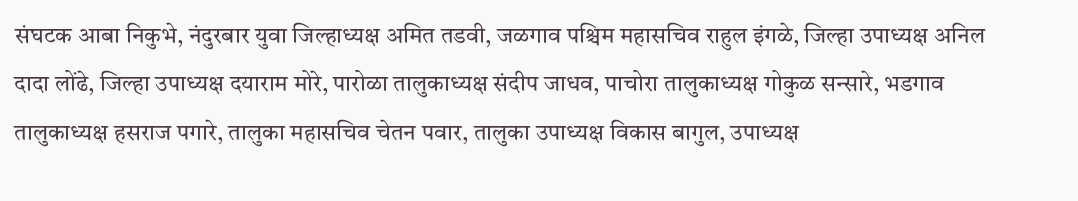संघटक आबा निकुभे, नंदुरबार युवा जिल्हाध्यक्ष अमित तडवी, जळगाव पश्चिम महासचिव राहुल इंगळे, जिल्हा उपाध्यक्ष अनिल दादा लोंढे, जिल्हा उपाध्यक्ष दयाराम मोरे, पारोळा तालुकाध्यक्ष संदीप जाधव, पाचोरा तालुकाध्यक्ष गोकुळ सन्सारे, भडगाव तालुकाध्यक्ष हसराज पगारे, तालुका महासचिव चेतन पवार, तालुका उपाध्यक्ष विकास बागुल, उपाध्यक्ष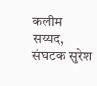कलीम सय्यद, संघटक सुरेश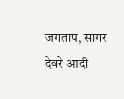जगताप, सागर देवरे आदी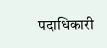पदाधिकारी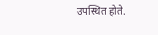उपस्थित होते.